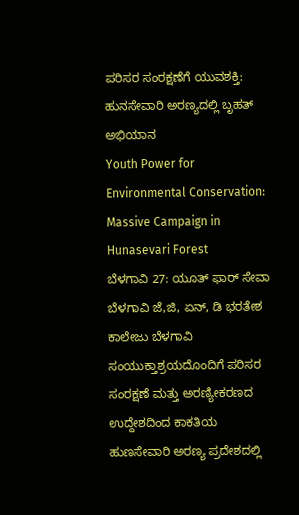ಪರಿಸರ ಸಂರಕ್ಷಣೆಗೆ ಯುವಶಕ್ತಿ: ಹುನಸೇವಾರಿ ಅರಣ್ಯದಲ್ಲಿ ಬೃಹತ್ ಅಭಿಯಾನ
Youth Power for Environmental Conservation: Massive Campaign in Hunasevari Forest
ಬೆಳಗಾವಿ 27: ಯೂತ್ ಫಾರ್ ಸೇವಾ ಬೆಳಗಾವಿ ಜೆ,ಜಿ, ಏನ್, ಡಿ ಭರತೇಶ ಕಾಲೇಜು ಬೆಳಗಾವಿ ಸಂಯುಕ್ತಾಶ್ರಯದೊಂದಿಗೆ ಪರಿಸರ ಸಂರಕ್ಷಣೆ ಮತ್ತು ಅರಣ್ಯೀಕರಣದ ಉದ್ದೇಶದಿಂದ ಕಾಕತಿಯ ಹುಣಸೇವಾರಿ ಅರಣ್ಯ ಪ್ರದೇಶದಲ್ಲಿ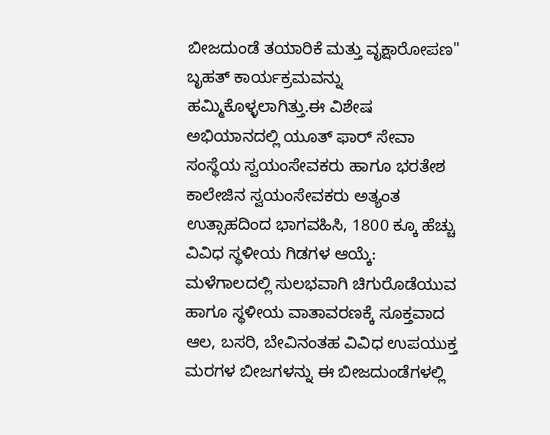ಬೀಜದುಂಡೆ ತಯಾರಿಕೆ ಮತ್ತು ವೃಕ್ಷಾರೋಪಣ" ಬೃಹತ್ ಕಾರ್ಯಕ್ರಮವನ್ನು ಹಮ್ಮಿಕೊಳ್ಳಲಾಗಿತ್ತು.ಈ ವಿಶೇಷ ಅಭಿಯಾನದಲ್ಲಿ ಯೂತ್ ಫಾರ್ ಸೇವಾ ಸಂಸ್ಥೆಯ ಸ್ವಯಂಸೇವಕರು ಹಾಗೂ ಭರತೇಶ ಕಾಲೇಜಿನ ಸ್ವಯಂಸೇವಕರು ಅತ್ಯಂತ ಉತ್ಸಾಹದಿಂದ ಭಾಗವಹಿಸಿ, 1800 ಕ್ಕೂ ಹೆಚ್ಚು ವಿವಿಧ ಸ್ಥಳೀಯ ಗಿಡಗಳ ಆಯ್ಕೆ: ಮಳೆಗಾಲದಲ್ಲಿ ಸುಲಭವಾಗಿ ಚಿಗುರೊಡೆಯುವ ಹಾಗೂ ಸ್ಥಳೀಯ ವಾತಾವರಣಕ್ಕೆ ಸೂಕ್ತವಾದ ಆಲ, ಬಸರಿ, ಬೇವಿನಂತಹ ವಿವಿಧ ಉಪಯುಕ್ತ ಮರಗಳ ಬೀಜಗಳನ್ನು ಈ ಬೀಜದುಂಡೆಗಳಲ್ಲಿ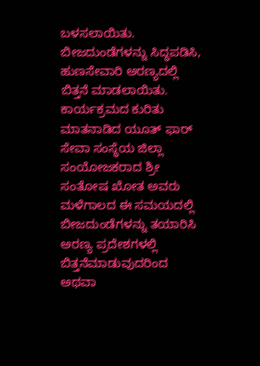ಬಳಸಲಾಯಿತು. ಬೀಜದುಂಡೆಗಳನ್ನು ಸಿದ್ಧಪಡಿಸಿ, ಹುಣಸೇವಾರಿ ಅರಣ್ಯದಲ್ಲಿ ಬಿತ್ತನೆ ಮಾಡಲಾಯಿತು.
ಕಾರ್ಯಕ್ರಮದ ಕುರಿತು ಮಾತನಾಡಿದ ಯೂತ್ ಫಾರ್ ಸೇವಾ ಸಂಸ್ಥೆಯ ಜಿಲ್ಲಾ ಸಂಯೋಜಕರಾದ ಶ್ರೀ ಸಂತೋಷ ಖೋತ ಅವರು ಮಳೆಗಾಲದ ಈ ಸಮಯದಲ್ಲಿ ಬೀಜದುಂಡೆಗಳನ್ನು ತಯಾರಿಸಿ ಅರಣ್ಯ ಪ್ರದೇಶಗಳಲ್ಲಿ ಬಿತ್ತನೆಮಾಡುವುದರಿಂದ ಅಥವಾ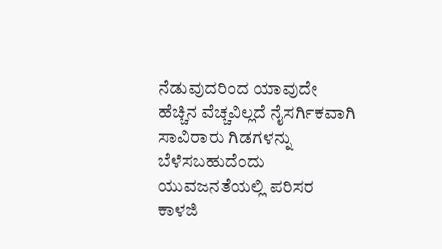ನೆಡುವುದರಿಂದ ಯಾವುದೇ ಹೆಚ್ಚಿನ ವೆಚ್ಚವಿಲ್ಲದೆ ನೈಸರ್ಗಿಕವಾಗಿ ಸಾವಿರಾರು ಗಿಡಗಳನ್ನು ಬೆಳೆಸಬಹುದೆಂದು ಯುವಜನತೆಯಲ್ಲಿ ಪರಿಸರ ಕಾಳಜಿ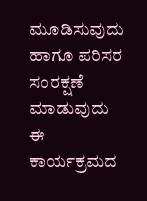ಮೂಡಿಸುವುದು ಹಾಗೂ ಪರಿಸರ ಸಂರಕ್ಷಣೆ ಮಾಡುವುದು ಈ ಕಾರ್ಯಕ್ರಮದ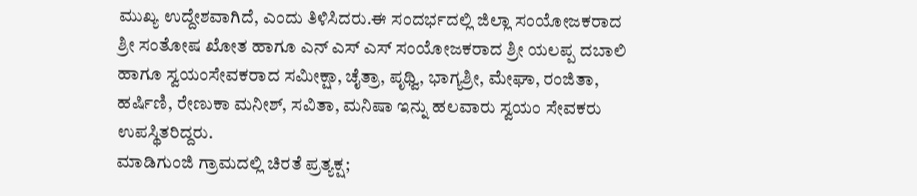ಮುಖ್ಯ ಉದ್ದೇಶವಾಗಿದೆ, ಎಂದು ತಿಳಿಸಿದರು.ಈ ಸಂದರ್ಭದಲ್ಲಿ ಜಿಲ್ಲಾ ಸಂಯೋಜಕರಾದ ಶ್ರೀ ಸಂತೋಷ ಖೋತ ಹಾಗೂ ಎನ್ ಎಸ್ ಎಸ್ ಸಂಯೋಜಕರಾದ ಶ್ರೀ ಯಲಪ್ಪ ದಬಾಲಿ ಹಾಗೂ ಸ್ವಯಂಸೇವಕರಾದ ಸಮೀಕ್ಷಾ, ಚೈತ್ರಾ, ಪೃಥ್ವಿ, ಭಾಗ್ಯಶ್ರೀ, ಮೇಘಾ, ರಂಜಿತಾ, ಹರ್ಷಿಣಿ, ರೇಣುಕಾ ಮನೀಶ್, ಸವಿತಾ, ಮನಿಷಾ ಇನ್ನು ಹಲವಾರು ಸ್ವಯಂ ಸೇವಕರು ಉಪಸ್ಥಿತರಿದ್ದರು.
ಮಾಡಿಗುಂಜಿ ಗ್ರಾಮದಲ್ಲಿ ಚಿರತೆ ಪ್ರತ್ಯಕ್ಷ;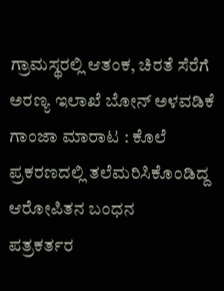ಗ್ರಾಮಸ್ಥರಲ್ಲಿ ಆತಂಕ, ಚಿರತೆ ಸೆರೆಗೆ ಅರಣ್ಯ ಇಲಾಖೆ ಬೋನ್ ಅಳವಡಿಕೆ
ಗಾಂಜಾ ಮಾರಾಟ : ಕೊಲೆ ಪ್ರಕರಣದಲ್ಲಿ ತಲೆಮರಿಸಿಕೊಂಡಿದ್ದ ಆರೋಪಿತನ ಬಂಧನ
ಪತ್ರಕರ್ತರ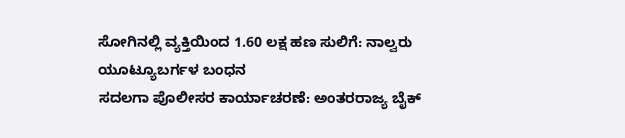ಸೋಗಿನಲ್ಲಿ ವ್ಯಕ್ತಿಯಿಂದ 1.60 ಲಕ್ಷ ಹಣ ಸುಲಿಗೆ: ನಾಲ್ವರು ಯೂಟ್ಯೂಬರ್ಗಳ ಬಂಧನ
ಸದಲಗಾ ಪೊಲೀಸರ ಕಾರ್ಯಾಚರಣೆ: ಅಂತರರಾಜ್ಯ ಬೈಕ್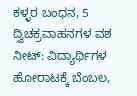ಕಳ್ಳರ ಬಂಧನ, 5 ದ್ವಿಚಕ್ರವಾಹನಗಳ ವಶ
ನೀಟ್: ವಿದ್ಯಾರ್ಥಿಗಳ ಹೋರಾಟಕ್ಕೆ ಬೆಂಬಲ,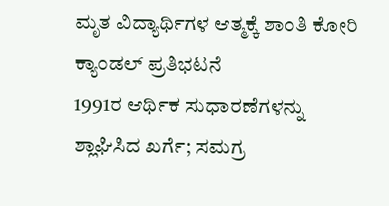ಮೃತ ವಿದ್ಯಾರ್ಥಿಗಳ ಆತ್ಮಕ್ಕೆ ಶಾಂತಿ ಕೋರಿ ಕ್ಯಾಂಡಲ್ ಪ್ರತಿಭಟನೆ
1991ರ ಆರ್ಥಿಕ ಸುಧಾರಣೆಗಳನ್ನು ಶ್ಲಾಘಿಸಿದ ಖರ್ಗೆ; ಸಮಗ್ರ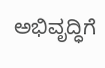ಅಭಿವೃದ್ಧಿಗೆ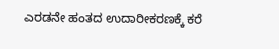ಎರಡನೇ ಹಂತದ ಉದಾರೀಕರಣಕ್ಕೆ ಕರೆ